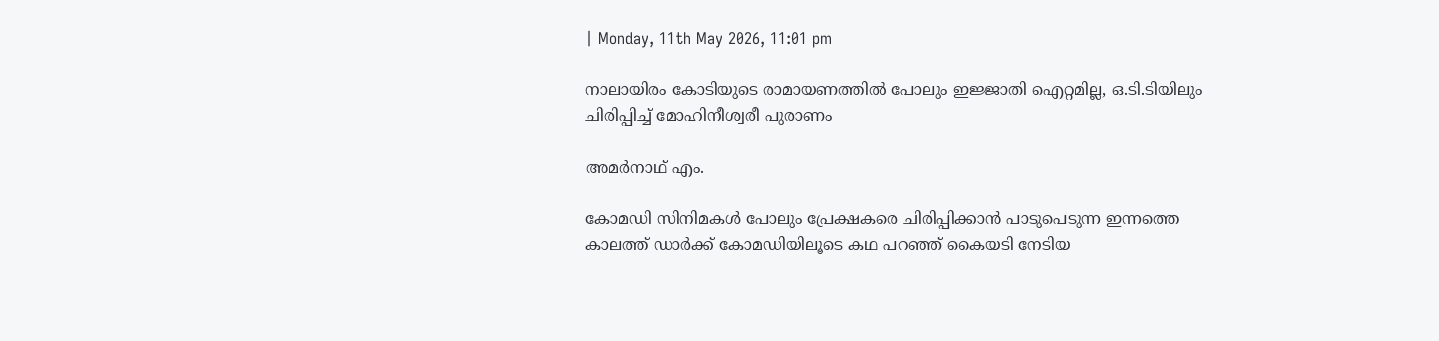| Monday, 11th May 2026, 11:01 pm

നാലായിരം കോടിയുടെ രാമായണത്തില്‍ പോലും ഇജ്ജാതി ഐറ്റമില്ല, ഒ.ടി.ടിയിലും ചിരിപ്പിച്ച് മോഹിനീശ്വരീ പുരാണം

അമര്‍നാഥ് എം.

കോമഡി സിനിമകള്‍ പോലും പ്രേക്ഷകരെ ചിരിപ്പിക്കാന്‍ പാടുപെടുന്ന ഇന്നത്തെ കാലത്ത് ഡാര്‍ക്ക് കോമഡിയിലൂടെ കഥ പറഞ്ഞ് കൈയടി നേടിയ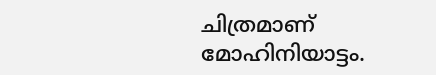ചിത്രമാണ് മോഹിനിയാട്ടം.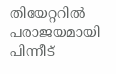തിയേറ്ററില്‍ പരാജയമായി പിന്നീട്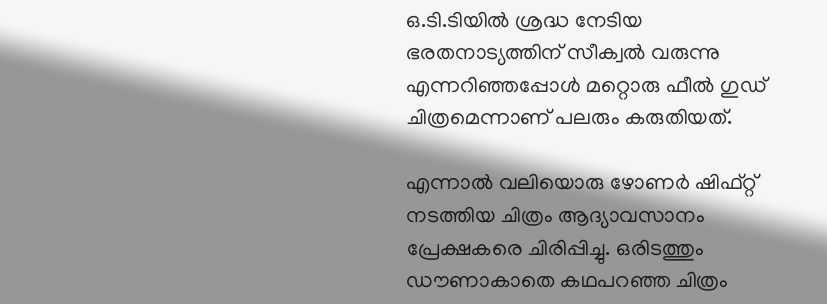ഒ.ടി.ടിയില്‍ ശ്രദ്ധ നേടിയ ഭരതനാട്യത്തിന് സീക്വല്‍ വരുന്നു എന്നറിഞ്ഞപ്പോള്‍ മറ്റൊരു ഫീല്‍ ഗുഡ് ചിത്രമെന്നാണ് പലരും കരുതിയത്.

എന്നാല്‍ വലിയൊരു ഴോണര്‍ ഷിഫ്റ്റ് നടത്തിയ ചിത്രം ആദ്യാവസാനം പ്രേക്ഷകരെ ചിരിപ്പിച്ചു. ഒരിടത്തും ഡൗണാകാതെ കഥപറഞ്ഞ ചിത്രം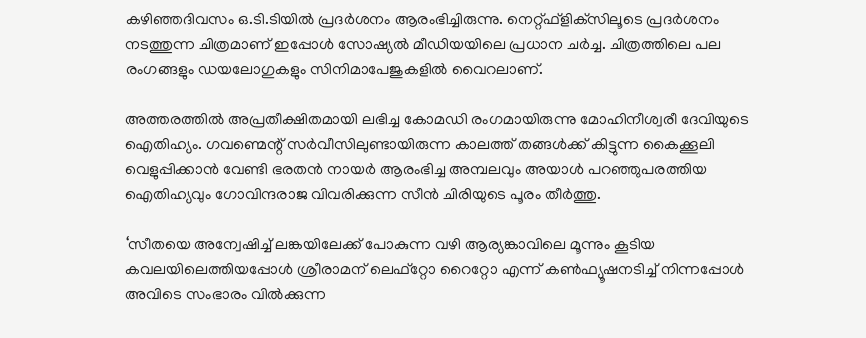കഴിഞ്ഞദിവസം ഒ.ടി.ടിയില്‍ പ്രദര്‍ശനം ആരംഭിച്ചിരുന്നു. നെറ്റ്ഫ്‌ളിക്‌സിലൂടെ പ്രദര്‍ശനം നടത്തുന്ന ചിത്രമാണ് ഇപ്പോള്‍ സോഷ്യല്‍ മീഡിയയിലെ പ്രധാന ചര്‍ച്ച. ചിത്രത്തിലെ പല രംഗങ്ങളും ഡയലോഗുകളും സിനിമാപേജുകളില്‍ വൈറലാണ്.

അത്തരത്തില്‍ അപ്രതീക്ഷിതമായി ലഭിച്ച കോമഡി രംഗമായിരുന്നു മോഹിനീശ്വരീ ദേവിയുടെ ഐതിഹ്യം. ഗവണ്മെന്റ് സര്‍വീസിലുണ്ടായിരുന്ന കാലത്ത് തങ്ങള്‍ക്ക് കിട്ടുന്ന കൈക്കൂലി വെളുപ്പിക്കാന്‍ വേണ്ടി ഭരതന്‍ നായര്‍ ആരംഭിച്ച അമ്പലവും അയാള്‍ പറഞ്ഞുപരത്തിയ ഐതിഹ്യവും ഗോവിന്ദരാജ വിവരിക്കുന്ന സീന്‍ ചിരിയുടെ പൂരം തീര്‍ത്തു.

‘സീതയെ അന്വേഷിച്ച് ലങ്കയിലേക്ക് പോകുന്ന വഴി ആര്യങ്കാവിലെ മൂന്നും കൂടിയ കവലയിലെത്തിയപ്പോള്‍ ശ്രീരാമന് ലെഫ്‌റ്റോ റൈറ്റോ എന്ന് കണ്‍ഫ്യൂഷനടിച്ച് നിന്നപ്പോള്‍ അവിടെ സംഭാരം വില്‍ക്കുന്ന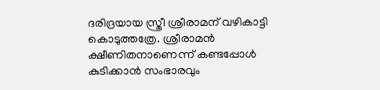ദരിദ്രയായ സ്ത്രീ ശ്രീരാമന് വഴികാട്ടി കൊടുത്തത്രേ. ശ്രീരാമന്‍ ക്ഷീണിതനാണെന്ന് കണ്ടപ്പോള്‍ കുടിക്കാന്‍ സംഭാരവും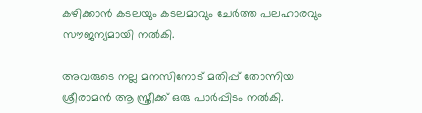കഴിക്കാന്‍ കടലയും കടലമാവും ചേര്‍ത്ത പലഹാരവും സൗജന്യമായി നല്‍കി.

അവരുടെ നല്ല മനസിനോട് മതിപ്പ് തോന്നിയ ശ്രീരാമന്‍ ആ സ്ത്രീക്ക് ഒരു പാര്‍പ്പിടം നല്‍കി.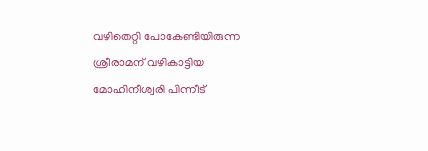വഴിതെറ്റി പോകേണ്ടിയിരുന്ന ശ്രീരാമന് വഴികാട്ടിയ മോഹിനീശ്വരി പിന്നീട്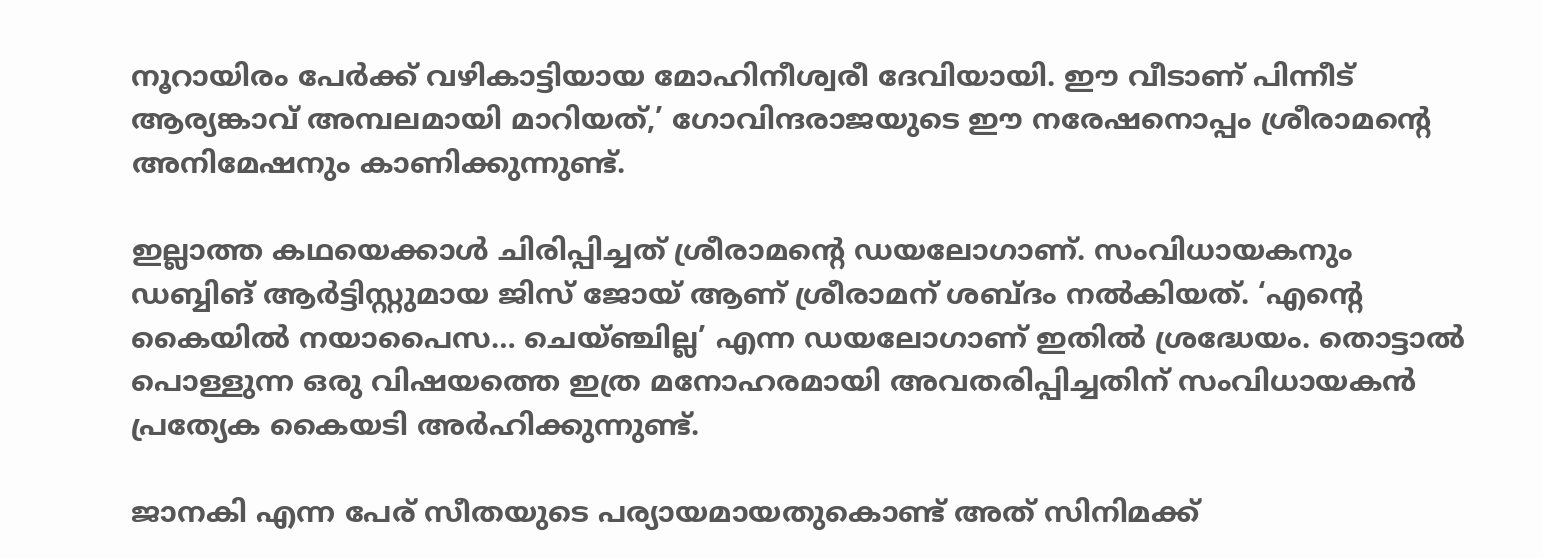നൂറായിരം പേര്‍ക്ക് വഴികാട്ടിയായ മോഹിനീശ്വരീ ദേവിയായി. ഈ വീടാണ് പിന്നീട് ആര്യങ്കാവ് അമ്പലമായി മാറിയത്,’ ഗോവിന്ദരാജയുടെ ഈ നരേഷനൊപ്പം ശ്രീരാമന്റെ അനിമേഷനും കാണിക്കുന്നുണ്ട്.

ഇല്ലാത്ത കഥയെക്കാള്‍ ചിരിപ്പിച്ചത് ശ്രീരാമന്റെ ഡയലോഗാണ്. സംവിധായകനും ഡബ്ബിങ് ആര്‍ട്ടിസ്റ്റുമായ ജിസ് ജോയ് ആണ് ശ്രീരാമന് ശബ്ദം നല്‍കിയത്. ‘എന്റെ കൈയില്‍ നയാപൈസ… ചെയ്ഞ്ചില്ല’ എന്ന ഡയലോഗാണ് ഇതില്‍ ശ്രദ്ധേയം. തൊട്ടാല്‍ പൊള്ളുന്ന ഒരു വിഷയത്തെ ഇത്ര മനോഹരമായി അവതരിപ്പിച്ചതിന് സംവിധായകന്‍ പ്രത്യേക കൈയടി അര്‍ഹിക്കുന്നുണ്ട്.

ജാനകി എന്ന പേര് സീതയുടെ പര്യായമായതുകൊണ്ട് അത് സിനിമക്ക്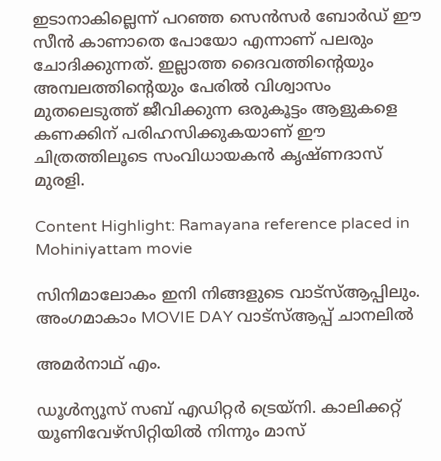ഇടാനാകില്ലെന്ന് പറഞ്ഞ സെന്‍സര്‍ ബോര്‍ഡ് ഈ സീന്‍ കാണാതെ പോയോ എന്നാണ് പലരും ചോദിക്കുന്നത്. ഇല്ലാത്ത ദൈവത്തിന്റെയും അമ്പലത്തിന്റെയും പേരില്‍ വിശ്വാസം മുതലെടുത്ത് ജീവിക്കുന്ന ഒരുകൂട്ടം ആളുകളെ കണക്കിന് പരിഹസിക്കുകയാണ് ഈ ചിത്രത്തിലൂടെ സംവിധായകന്‍ കൃഷ്ണദാസ് മുരളി.

Content Highlight: Ramayana reference placed in Mohiniyattam movie

സിനിമാലോകം ഇനി നിങ്ങളുടെ വാട്സ്ആപ്പിലും. അംഗമാകാം MOVIE DAY വാട്സ്ആപ്പ് ചാനലിൽ

അമര്‍നാഥ് എം.

ഡൂള്‍ന്യൂസ് സബ് എഡിറ്റര്‍ ട്രെയ്‌നി. കാലിക്കറ്റ് യൂണിവേഴ്‌സിറ്റിയില്‍ നിന്നും മാസ്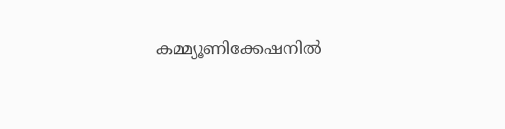കമ്മ്യൂണിക്കേഷനില്‍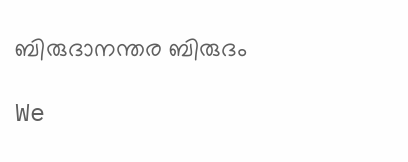ബിരുദാനന്തര ബിരുദം

We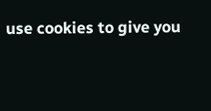use cookies to give you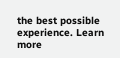the best possible experience. Learn more